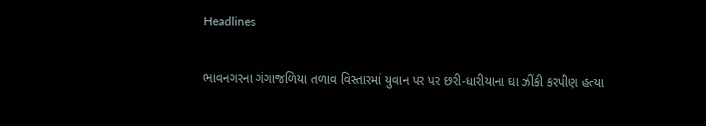Headlines

ભાવનગરના ગંગાજળિયા તળાવ વિસ્તારમાં યુવાન પર પર છરી-ધારીયાના ઘા ઝીંકી કરપીણ હત્યા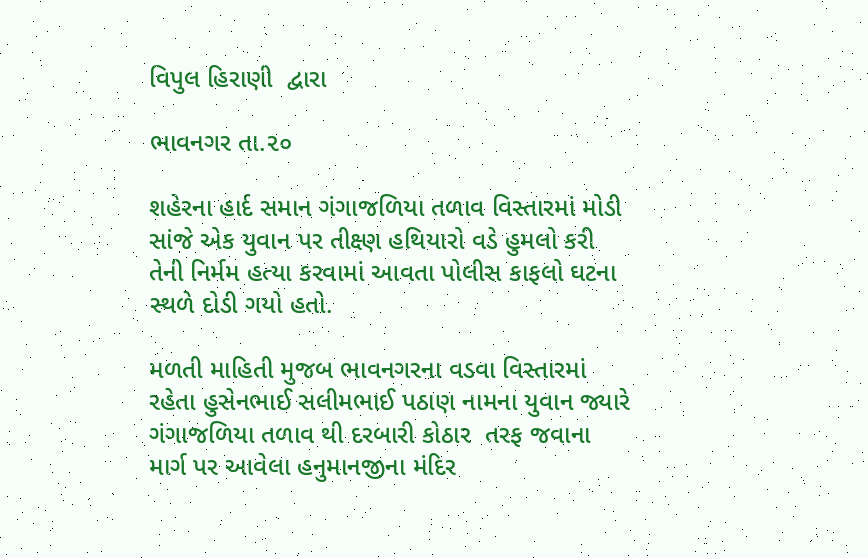વિપુલ હિરાણી  દ્વારા

ભાવનગર તા.૨૦

શહેરના હાર્દ સમાન ગંગાજળિયા તળાવ વિસ્તારમાં મોડી સાંજે એક યુવાન પર તીક્ષ્ણ હથિયારો વડે હુમલો કરી તેની નિર્મમ હત્યા કરવામાં આવતા પોલીસ કાફલો ઘટના સ્થળે દોડી ગયો હતો.

મળતી માહિતી મુજબ ભાવનગરના વડવા વિસ્તારમાં રહેતા હુસેનભાઈ સલીમભાઈ પઠાણ નામના યુવાન જ્યારે ગંગાજળિયા તળાવ થી દરબારી કોઠાર  તરફ જવાના માર્ગ પર આવેલા હનુમાનજીના મંદિર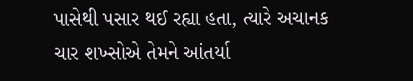પાસેથી પસાર થઈ રહ્યા હતા, ત્યારે અચાનક ચાર શખ્સોએ તેમને આંતર્યા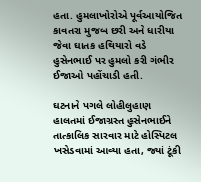હતા. હુમલાખોરોએ પૂર્વઆયોજિત કાવતરા મુજબ છરી અને ધારીયા જેવા ઘાતક હથિયારો વડે હુસેનભાઈ પર હુમલો કરી ગંભીર ઈજાઓ પહોંચાડી હતી.

ઘટનાને પગલે લોહીલુહાણ હાલતમાં ઈજાગ્રસ્ત હુસેનભાઈને તાત્કાલિક સારવાર માટે હોસ્પિટલ ખસેડવામાં આવ્યા હતા, જ્યાં ટૂંકી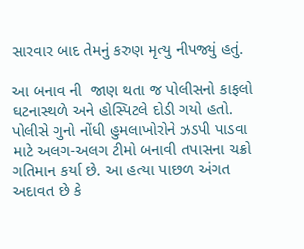સારવાર બાદ તેમનું કરુણ મૃત્યુ નીપજ્યું હતું.

આ બનાવ ની  જાણ થતા જ પોલીસનો કાફલો ઘટનાસ્થળે અને હોસ્પિટલે દોડી ગયો હતો. પોલીસે ગુનો નોંધી હુમલાખોરોને ઝડપી પાડવા માટે અલગ-અલગ ટીમો બનાવી તપાસના ચક્રો ગતિમાન કર્યા છે. આ હત્યા પાછળ અંગત અદાવત છે કે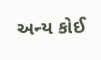અન્ય કોઈ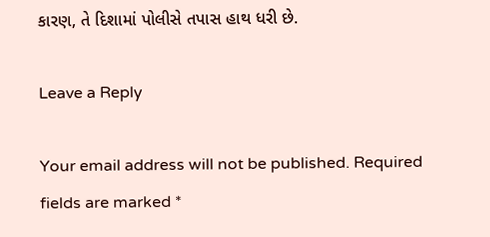કારણ, તે દિશામાં પોલીસે તપાસ હાથ ધરી છે.

Leave a Reply

Your email address will not be published. Required fields are marked *